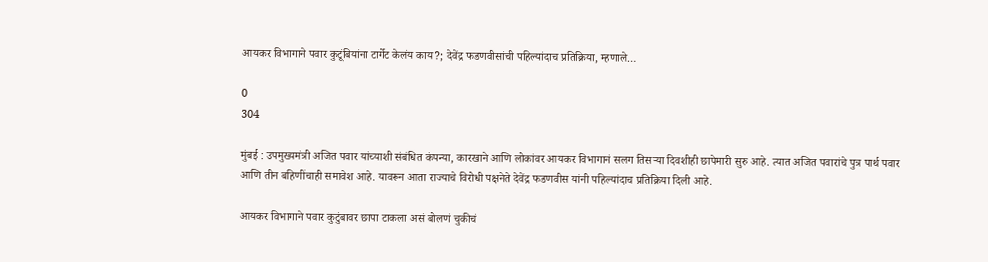आयकर विभागाने पवार कुटूंबियांना टार्गेट केलंय काय?; देवेंद्र फडणवीसांची पहिल्यांदाच प्रतिक्रिया, म्हणाले…

0
304

मुंबई : उपमुख्यमंत्री अजित पवार यांच्याशी संबंधित कंपन्या, कारखाने आणि लोकांवर आयकर विभागानं सलग तिसऱ्या दिवशीही छापेमारी सुरु आहे. त्यात अजित पवारांचे पुत्र पार्थ पवार आणि तीन बहिणींचाही समावेश आहे. यावरून आता राज्याचे विरोधी पक्षनेते देवेंद्र फडणवीस यांनी पहिल्यांदाच प्रतिक्रिया दिली आहे.

आयकर विभागाने पवार कुटुंबावर छापा टाकला असं बोलणं चुकीचं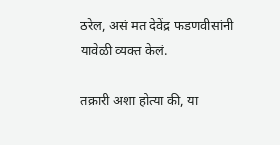ठरेल, असं मत देवेंद्र फडणवीसांनी यावेळी व्यक्त केलं.

तक्रारी अशा होत्या की, या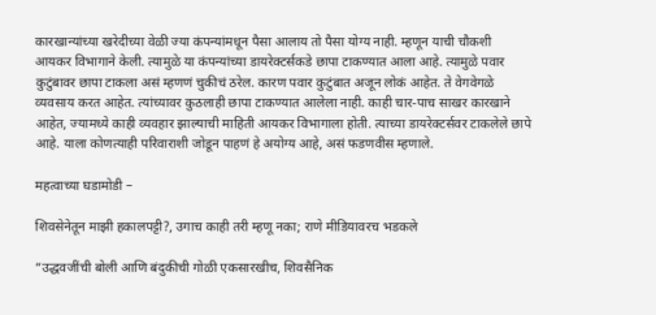कारखान्यांच्या खरेदीच्या वेळी ज्या कंपन्यांमधून पैसा आलाय तो पैसा योग्य नाही. म्हणून याची चौकशी आयकर विभागाने केली. त्यामुळे या कंपन्यांच्या डायरेक्टर्सकडे छापा टाकण्यात आला आहे. त्यामुळे पवार कुटुंबावर छापा टाकला असं म्हणणं चुकीचं ठरेल. कारण पवार कुटुंबात अजून लोकं आहेत. ते वेगवेगळे व्यवसाय करत आहेत. त्यांच्यावर कुठलाही छापा टाकण्यात आलेला नाही. काही चार-पाच साखर कारखाने आहेत, ज्यामध्ये काही व्यवहार झाल्याची माहिती आयकर विभागाला होती. त्याच्या डायरेक्टर्सवर टाकलेले छापे आहे. याला कोणत्याही परिवाराशी जोडून पाहणं हे अयोग्य आहे, असं फडणवीस म्हणाले.

महत्वाच्या घडामोडी –

शिवसेनेतून माझी हकालपट्टी?, उगाच काही तरी म्हणू नका; राणे मीडियावरच भडकले

“उद्धवजींची बोली आणि बंदुकीची गोळी एकसारखीच, शिवसैनिक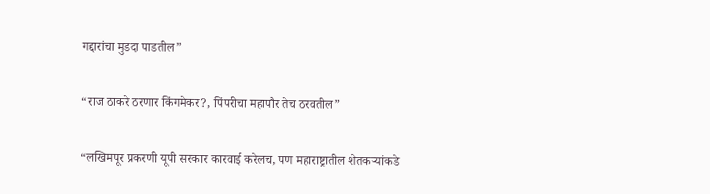गद्दारांचा मुडदा पाडतील”

“राज ठाकरे ठरणार किंगमेकर?, पिंपरीचा महापौर तेच ठरवतील”

“लखिमपूर प्रकरणी यूपी सरकार कारवाई करेलच, पण महाराष्ट्रातील शेतकऱ्यांकडे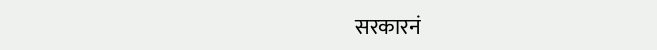सरकारनं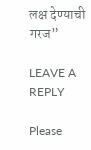लक्ष देण्याची गरज”

LEAVE A REPLY

Please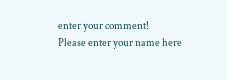enter your comment!
Please enter your name here